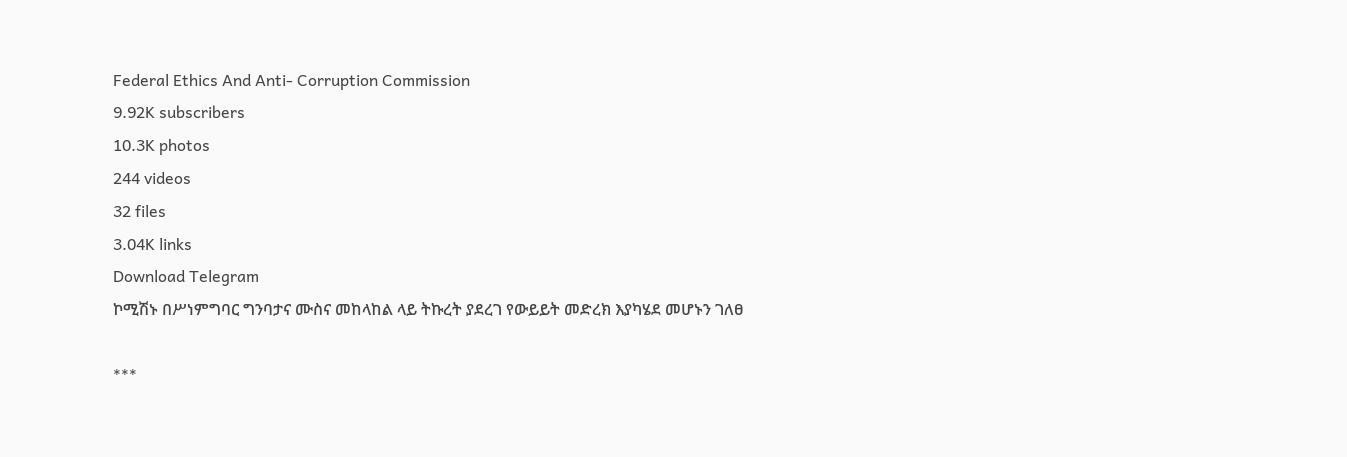Federal Ethics And Anti- Corruption Commission
9.92K subscribers
10.3K photos
244 videos
32 files
3.04K links
Download Telegram
ኮሚሽኑ በሥነምግባር ግንባታና ሙስና መከላከል ላይ ትኩረት ያደረገ የውይይት መድረክ እያካሄደ መሆኑን ገለፀ

***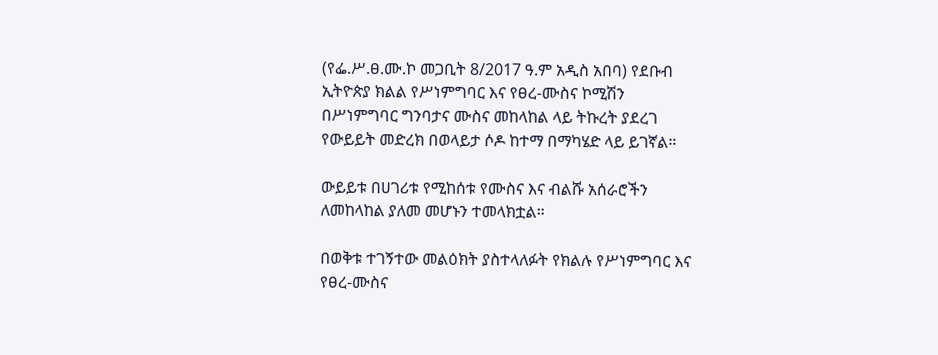(የፌ.ሥ.ፀ.ሙ.ኮ መጋቢት 8/2017 ዓ.ም አዲስ አበባ) የደቡብ ኢትዮጵያ ክልል የሥነምግባር እና የፀረ-ሙስና ኮሚሽን በሥነምግባር ግንባታና ሙስና መከላከል ላይ ትኩረት ያደረገ የውይይት መድረክ በወላይታ ሶዶ ከተማ በማካሄድ ላይ ይገኛል።

ውይይቱ በሀገሪቱ የሚከሰቱ የሙስና እና ብልሹ አሰራሮችን ለመከላከል ያለመ መሆኑን ተመላክቷል።

በወቅቱ ተገኝተው መልዕክት ያስተላለፉት የክልሉ የሥነምግባር እና የፀረ-ሙስና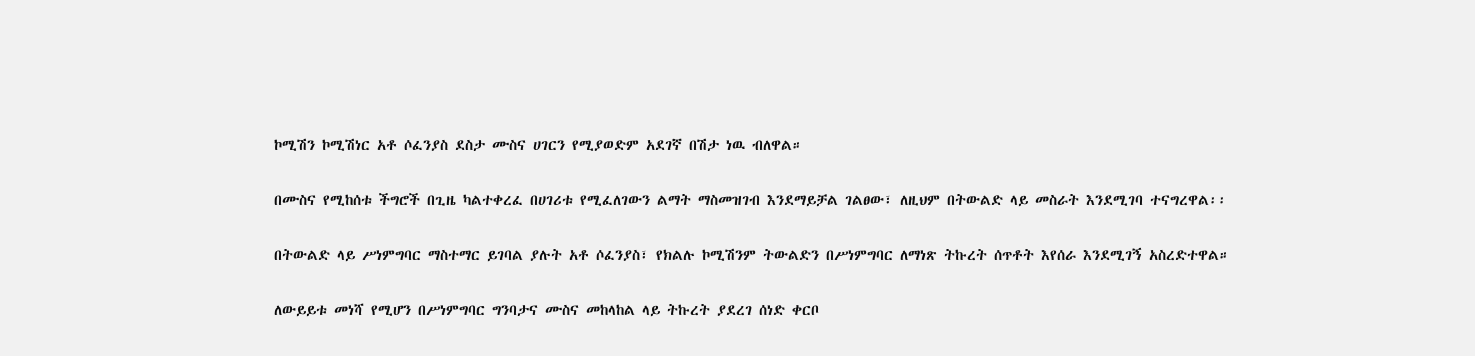ኮሚሽን ኮሚሽነር አቶ ሶፈንያስ ደስታ ሙስና ሀገርን የሚያወድም አደገኛ በሽታ ነዉ ብለዋል።

በሙስና የሚከሰቱ ችግሮች በጊዜ ካልተቀረፈ በሀገሪቱ የሚፈለገውን ልማት ማስመዝገብ እንደማይቻል ገልፀው፣ ለዚህም በትውልድ ላይ መስራት እንደሚገባ ተናግረዋል፡፡

በትውልድ ላይ ሥነምግባር ማስተማር ይገባል ያሉት አቶ ሶፈንያስ፣ የክልሉ ኮሚሽንም ትውልድን በሥነምግባር ለማነጽ ትኩረት ሰጥቶት እየሰራ እንደሚገኝ አስረድተዋል።

ለውይይቱ መነሻ የሚሆን በሥነምግባር ግንባታና ሙስና መከላከል ላይ ትኩረት ያደረገ ሰነድ ቀርቦ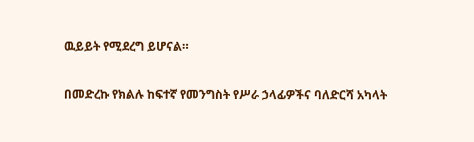ዉይይት የሚደረግ ይሆናል።

በመድረኩ የክልሉ ከፍተኛ የመንግስት የሥራ ኃላፊዎችና ባለድርሻ አካላት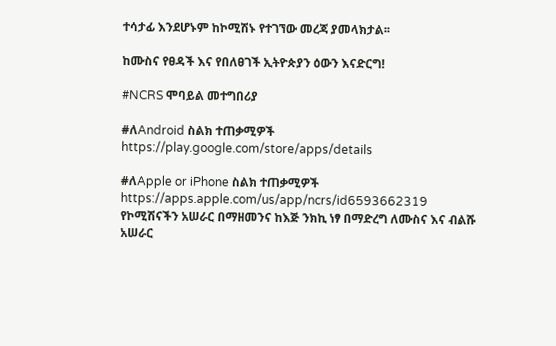ተሳታፊ እንደሆኑም ከኮሚሽኑ የተገኘው መረጃ ያመላክታል፡፡

ከሙስና የፀዳች እና የበለፀገች ኢትዮጵያን ዕውን እናድርግ!

#NCRS ሞባይል መተግበሪያ

#ለAndroid ስልክ ተጠቃሚዎች
https://play.google.com/store/apps/details

#ለApple or iPhone ስልክ ተጠቃሚዎች
https://apps.apple.com/us/app/ncrs/id6593662319
የኮሚሽናችን አሠራር በማዘመንና ከእጅ ንክኪ ነፃ በማድረግ ለሙስና እና ብልሹ አሠራር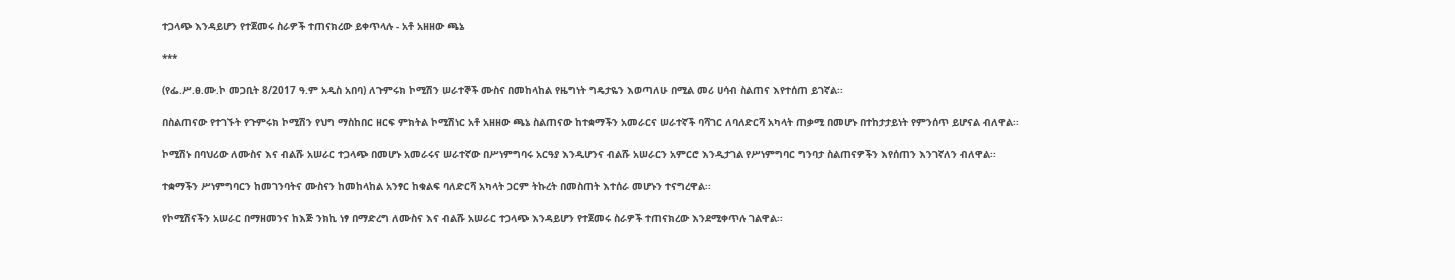ተጋላጭ እንዳይሆን የተጀመሩ ስራዎች ተጠናክረው ይቀጥላሉ - አቶ አዘዘው ጫኔ

***

(የፌ.ሥ.ፀ.ሙ.ኮ መጋቢት 8/2017 ዓ.ም አዲስ አበባ) ለጉምሩክ ኮሚሽን ሠራተኞች ሙስና በመከላከል የዜግነት ግዴታዬን እወጣለሁ በሚል መሪ ሀሳብ ስልጠና እየተሰጠ ይገኛል፡፡

በስልጠናው የተገኙት የጉምሩክ ኮሚሽን የህግ ማስከበር ዘርፍ ምክትል ኮሚሽነር አቶ አዘዘው ጫኔ ስልጠናው ከተቋማችን አመራርና ሠራተኛች ባሻገር ለባለድርሻ አካላት ጠቃሚ በመሆኑ በተከታታይነት የምንሰጥ ይሆናል ብለዋል፡፡

ኮሚሽኑ በባህሪው ለሙስና እና ብልሹ አሠራር ተጋላጭ በመሆኑ አመራሩና ሠራተኛው በሥነምግባሩ አርዓያ እንዲሆንና ብልሹ አሠራርን አምርሮ እንዲታገል የሥነምግባር ግንባታ ስልጠናዎችን እየሰጠን እንገኛለን ብለዋል፡፡

ተቋማችን ሥነምግባርን ከመገንባትና ሙስናን ከመከላከል አንፃር ከቁልፍ ባለድርሻ አካላት ጋርም ትኩረት በመስጠት እተሰራ መሆኑን ተናግረዋል፡፡

የኮሚሽናችን አሠራር በማዘመንና ከእጅ ንክኪ ነፃ በማድረግ ለሙስና እና ብልሹ አሠራር ተጋላጭ እንዳይሆን የተጀመሩ ስራዎች ተጠናክረው እንደሚቀጥሉ ገልዋል፡፡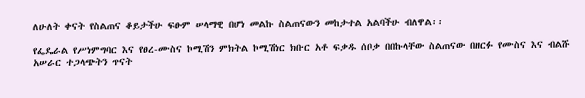ለሁለት ቀናት የስልጠና ቆይታችሁ ፍፁም ሠላማዊ በሆነ መልኩ ስልጠናውን መከታተል አልባችሁ ብለዋል፡፡

የፌዴራል የሥነምግባር እና የፀረ-ሙስና ኮሚሽን ምክትል ኮሚሽነር ክቡር አቶ ፍቃዱ ሰቦቃ በበኩላቸው ስልጠናው በዘርፉ የሙስና እና ብልሹ አሠራር ተጋላጭትን ጥናት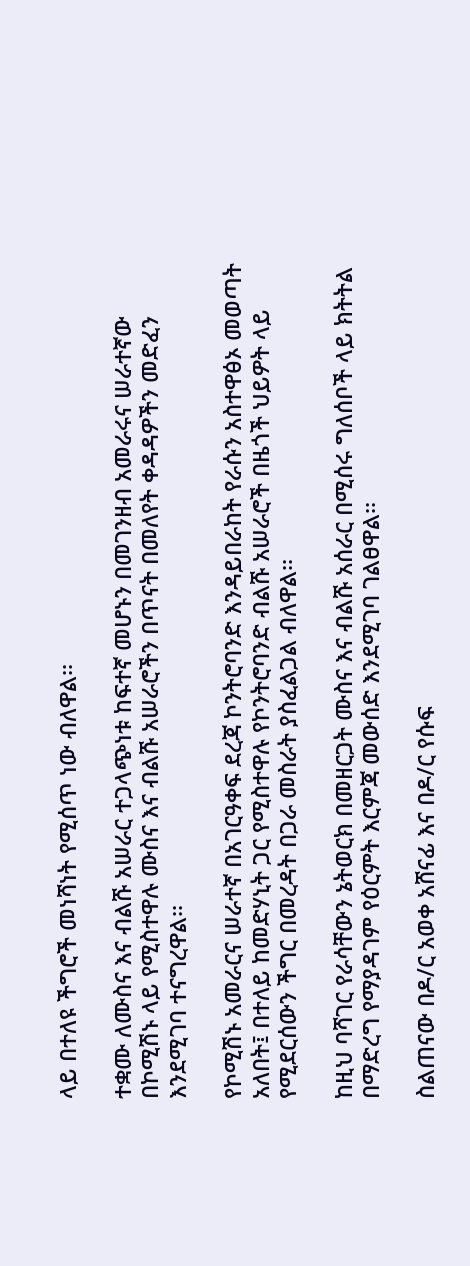ላይ በተለዩ ችግሮች መነሻነት የሚሰጥ ነው ብለዋል፡፡

ተቋሙ ለሙስና እና ብልሹ አሠራር ተጋላጭነቱ ከፍተኛ መሆኑን በመገንዘብ አመራሩና ሠራተኛው በኮሚሽኑ ላይ የሚስተዋሉ ሙስና እና ብልሹ አሠራሮችን በጥናት በመለየት ቀዳዳዎችን መድፈን እንደሚገባ ተናግረዋል፡፡

የኮሚሽኑ አመራርና ሠራተኛ በአገርዓቀፍ ደረጃ ኮንትሮባንድ እንዳይበራከት የራሱን አስተዋፅኦ መወጣት አለበት፤ በተለይ ከመድሃኒት ጋር የሚስተዋሉ የኮንትሮባንድ ብልሹ አሠራሮች በዜጎች ህይዎት ላይ የሚደርሰውን ችግር በመረዳት በጋራ መስራት ያስፈልጋል ብለዋል፡፡

ከዚህ ባሻገር የራሳቸውን ኔትወርክ በመዘርጋት ሙስና እና ብልሹ አሰራር በሚሰሩ ግለሰቦች ላይ ክትትል በማድረግ የማያዳገም የዕርምት እርምጃ መውሰድ እንደሚገባ ገልፀዋል፡፡

ስልጠናው በዶ/ር አወቀ አሸናፊ እና በዶ/ር የሱፍ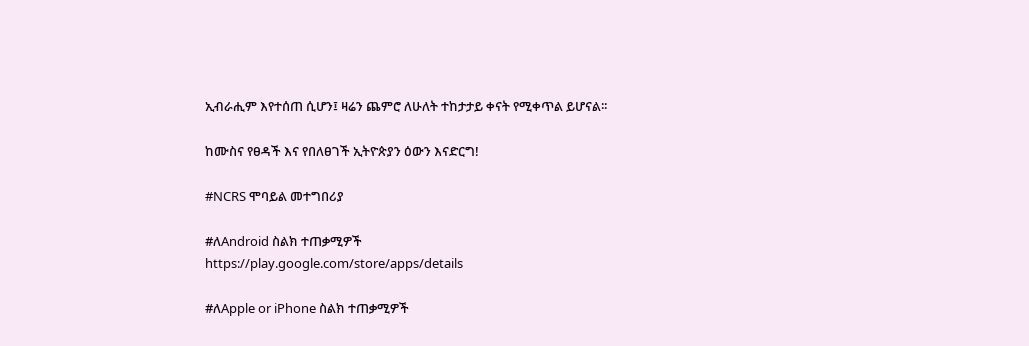ኢብራሒም እየተሰጠ ሲሆን፤ ዛሬን ጨምሮ ለሁለት ተከታታይ ቀናት የሚቀጥል ይሆናል፡፡

ከሙስና የፀዳች እና የበለፀገች ኢትዮጵያን ዕውን እናድርግ!

#NCRS ሞባይል መተግበሪያ

#ለAndroid ስልክ ተጠቃሚዎች
https://play.google.com/store/apps/details

#ለApple or iPhone ስልክ ተጠቃሚዎች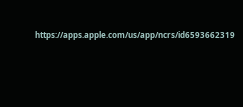https://apps.apple.com/us/app/ncrs/id6593662319